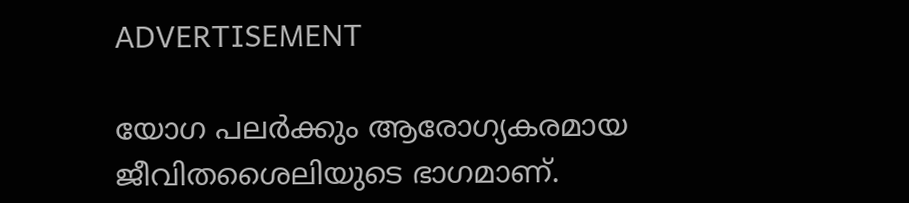ADVERTISEMENT

യോഗ പലർക്കും ആരോഗ്യകരമായ ജീവിതശൈലിയുടെ ഭാഗമാണ്.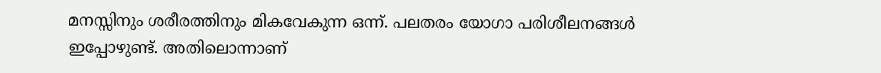മനസ്സിനും ശരീരത്തിനും മികവേകുന്ന ഒന്ന്. പലതരം യോഗാ പരിശീലനങ്ങൾ ഇപ്പോഴുണ്ട്. അതിലൊന്നാണ്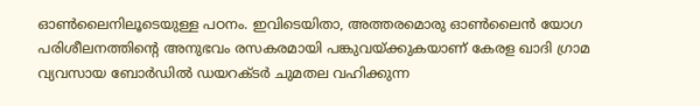ഓൺലൈനിലൂടെയുള്ള പഠനം. ഇവിടെയിതാ, അത്തരമൊരു ഓൺലൈൻ യോഗ പരിശീലനത്തിന്റെ അനുഭവം രസകരമായി പങ്കുവയ്ക്കുകയാണ് കേരള ഖാദി ഗ്രാമ വ്യവസായ ബോർഡിൽ ഡയറക്ടർ ചുമതല വഹിക്കുന്ന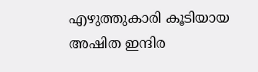എഴുത്തുകാരി കൂടിയായ അഷിത ഇന്ദിര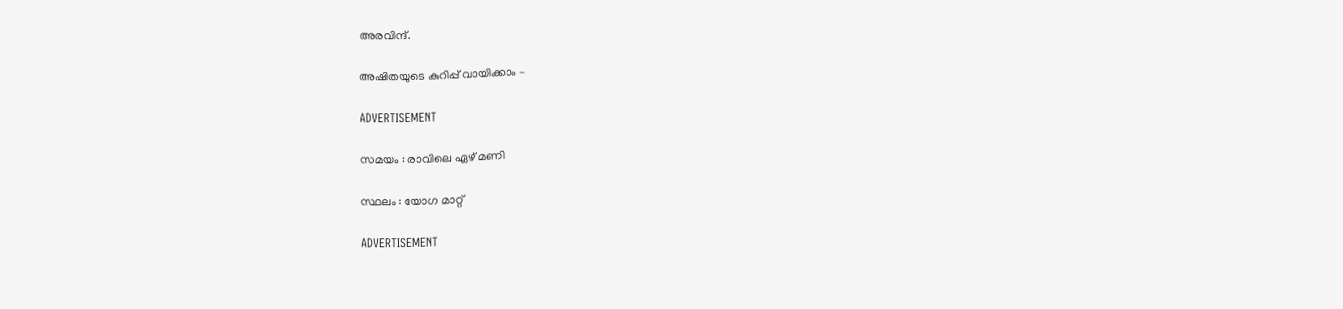അരവിന്ദ്.

അഷിതയുടെ കുറിപ്പ് വായിക്കാം –

ADVERTISEMENT

സമയം : രാവിലെ ഏഴ് മണി

സ്ഥലം : യോഗ മാറ്റ്

ADVERTISEMENT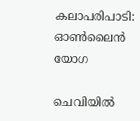കലാപരിപാടി: ഓൺലൈൻ യോഗ

ചെവിയിൽ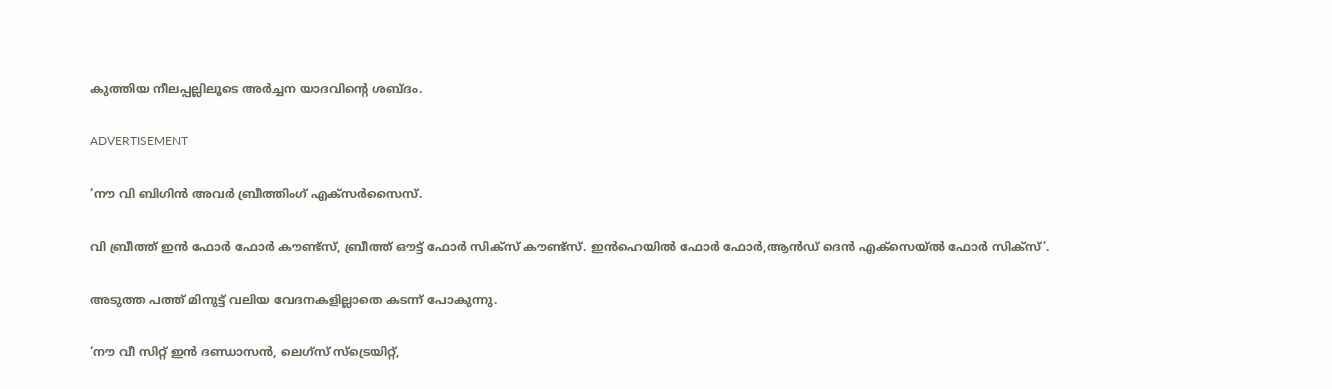കുത്തിയ നീലപ്പല്ലിലൂടെ അർച്ചന യാദവിന്റെ ശബ്ദം.

ADVERTISEMENT

‘നൗ വി ബിഗിൻ അവർ ബ്രീത്തിംഗ് എക്സർസൈസ്.

വി ബ്രീത്ത് ഇൻ ഫോർ ഫോർ കൗണ്ട്സ്, ബ്രീത്ത് ഔട്ട് ഫോർ സിക്സ് കൗണ്ട്സ്. ഇൻഹെയിൽ ഫോർ ഫോർ,ആൻഡ് ദെൻ എക്സെയ്ൽ ഫോർ സിക്സ്’.

അടുത്ത പത്ത് മിനുട്ട് വലിയ വേദനകളില്ലാതെ കടന്ന് പോകുന്നു.

‘നൗ വീ സിറ്റ് ഇൻ ദണ്ഡാസൻ, ലെഗ്‌സ് സ്ട്രെയിറ്റ്,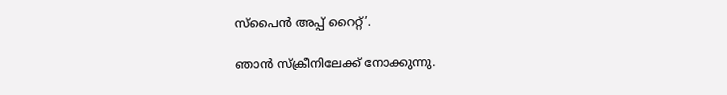സ്പൈൻ അപ്പ് റൈറ്റ്’.

ഞാൻ സ്ക്രീനിലേക്ക് നോക്കുന്നു.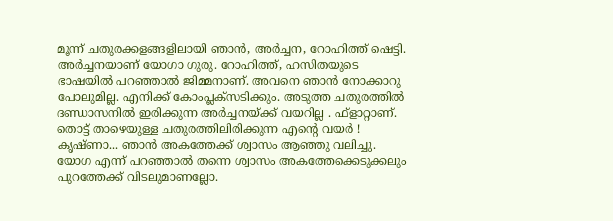മൂന്ന് ചതുരക്കളങ്ങളിലായി ഞാൻ, അർച്ചന, റോഹിത്ത് ഷെട്ടി. അർച്ചനയാണ് യോഗാ ഗുരു. റോഹിത്ത്, ഹസിതയുടെ ഭാഷയിൽ പറഞ്ഞാൽ ജിമ്മനാണ്. അവനെ ഞാൻ നോക്കാറു പോലുമില്ല. എനിക്ക് കോംപ്ലക്സടിക്കും. അടുത്ത ചതുരത്തിൽ ദണ്ഡാസനിൽ ഇരിക്കുന്ന അർച്ചനയ്ക്ക് വയറില്ല . ഫ്‌ളാറ്റാണ്. തൊട്ട് താഴെയുള്ള ചതുരത്തിലിരിക്കുന്ന എന്റെ വയർ ! കൃഷ്ണാ... ഞാൻ അകത്തേക്ക് ശ്വാസം ആഞ്ഞു വലിച്ചു. യോഗ എന്ന് പറഞ്ഞാല്‍ തന്നെ ശ്വാസം അകത്തേക്കെടുക്കലും പുറത്തേക്ക് വിടലുമാണല്ലോ.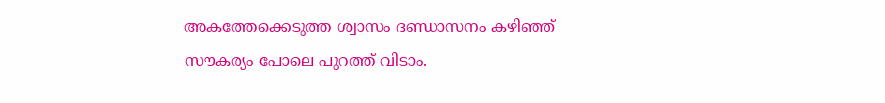അകത്തേക്കെടുത്ത ശ്വാസം ദണ്ഡാസനം കഴിഞ്ഞ് സൗകര്യം പോലെ പുറത്ത് വിടാം.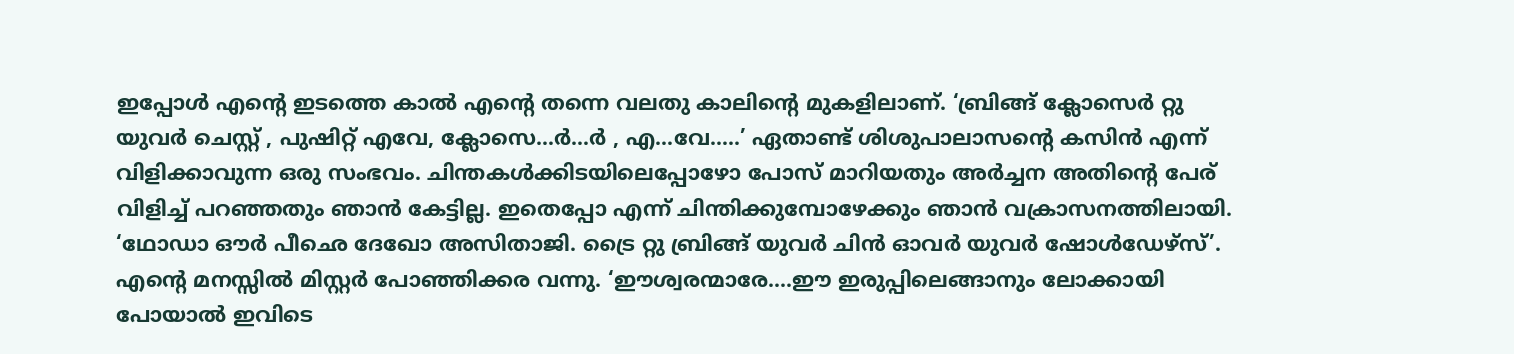ഇപ്പോൾ എന്റെ ഇടത്തെ കാൽ എന്റെ തന്നെ വലതു കാലിന്റെ മുകളിലാണ്. ‘ബ്രിങ്ങ് ക്ലോസെർ റ്റു യുവർ ചെസ്റ്റ് , പുഷിറ്റ് എവേ, ക്ലോസെ…ർ…ർ , എ…വേ…..’ ഏതാണ്ട് ശിശുപാലാസന്റെ കസിൻ എന്ന് വിളിക്കാവുന്ന ഒരു സംഭവം. ചിന്തകൾക്കിടയിലെപ്പോഴോ പോസ് മാറിയതും അർച്ചന അതിന്റെ പേര് വിളിച്ച് പറഞ്ഞതും ഞാൻ കേട്ടില്ല. ഇതെപ്പോ എന്ന് ചിന്തിക്കുമ്പോഴേക്കും ഞാൻ വക്രാസനത്തിലായി. ‘ഥോഡാ ഔർ പീഛെ ദേഖോ അസിതാജി. ട്രൈ റ്റു ബ്രിങ്ങ് യുവർ ചിൻ ഓവർ യുവർ ഷോൾഡേഴ്സ്’. എന്റെ മനസ്സിൽ മിസ്റ്റർ പോഞ്ഞിക്കര വന്നു. ‘ഈശ്വരന്മാരേ....ഈ ഇരുപ്പിലെങ്ങാനും ലോക്കായി പോയാൽ ഇവിടെ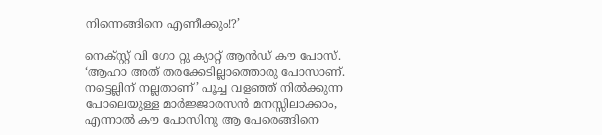നിന്നെങ്ങിനെ എണീക്കും!?’

നെക്സ്റ്റ് വി ഗോ റ്റു ക്യാറ്റ് ആൻഡ് കൗ പോസ്. ‘ആഹാ അത് തരക്കേടില്ലാത്തൊരു പോസാണ്. നട്ടെല്ലിന് നല്ലതാണ്’ പൂച്ച വളഞ്ഞ് നിൽക്കുന്ന പോലെയുള്ള മാർജ്ജാരസൻ മനസ്സിലാക്കാം, എന്നാല്‍ കൗ പോസിനു ആ പേരെങ്ങിനെ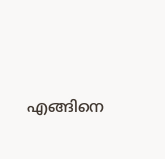എങ്ങിനെ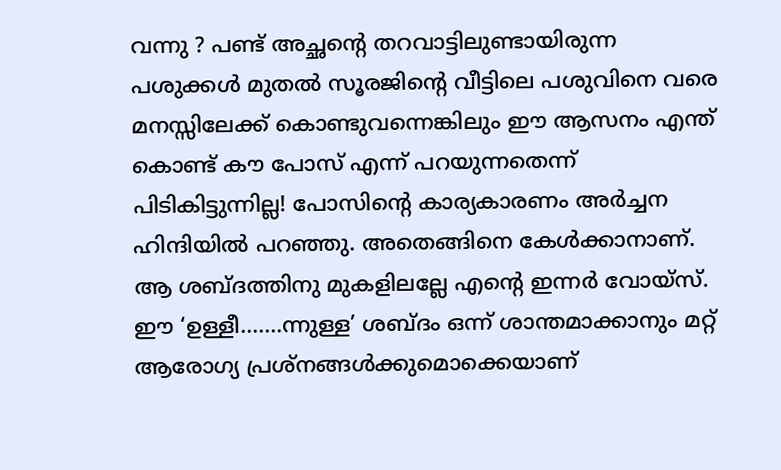വന്നു ? പണ്ട് അച്ഛന്റെ തറവാട്ടിലുണ്ടായിരുന്ന പശുക്കൾ മുതൽ സൂരജിന്റെ വീട്ടിലെ പശുവിനെ വരെ മനസ്സിലേക്ക് കൊണ്ടുവന്നെങ്കിലും ഈ ആസനം എന്ത് കൊണ്ട് കൗ പോസ് എന്ന് പറയുന്നതെന്ന് പിടികിട്ടുന്നില്ല! പോസിന്റെ കാര്യകാരണം അര്‍ച്ചന ഹിന്ദിയിൽ പറഞ്ഞു. അതെങ്ങിനെ കേൾക്കാനാണ്. ആ ശബ്ദത്തിനു മുകളിലല്ലേ എന്റെ ഇന്നർ വോയ്‌സ്. ഈ ‘ഉള്ളീ.......ന്നുള്ള’ ശബ്ദം ഒന്ന് ശാന്തമാക്കാനും മറ്റ് ആരോഗ്യ പ്രശ്നങ്ങൾക്കുമൊക്കെയാണ്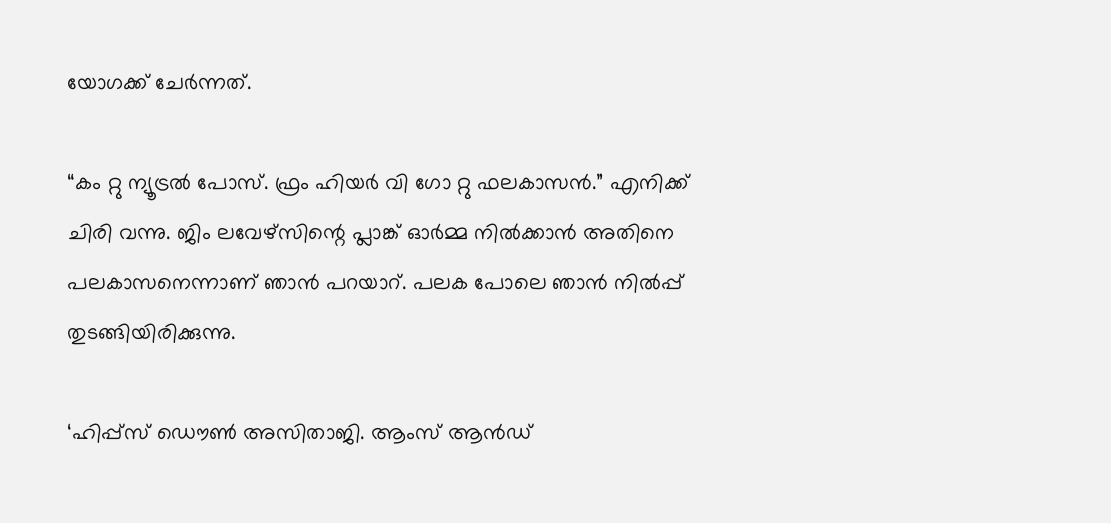യോഗക്ക് ചേർന്നത്.

“കം റ്റു ന്യൂട്രൽ പോസ്. ഫ്രം ഹിയർ വി ഗോ റ്റു ഫലകാസൻ.” എനിക്ക് ചിരി വന്നു. ജിം ലവേഴ്‌സിന്റെ പ്ലാങ്ക് ഓർമ്മ നില്‍ക്കാൻ അതിനെ പലകാസനെന്നാണ് ഞാന്‍ പറയാറ്. പലക പോലെ ഞാൻ‍ നിൽപ്പ് തുടങ്ങിയിരിക്കുന്നു.

‘ഹിപ്പ്സ് ഡൌൺ അസിതാജി. ആംസ് ആൻഡ്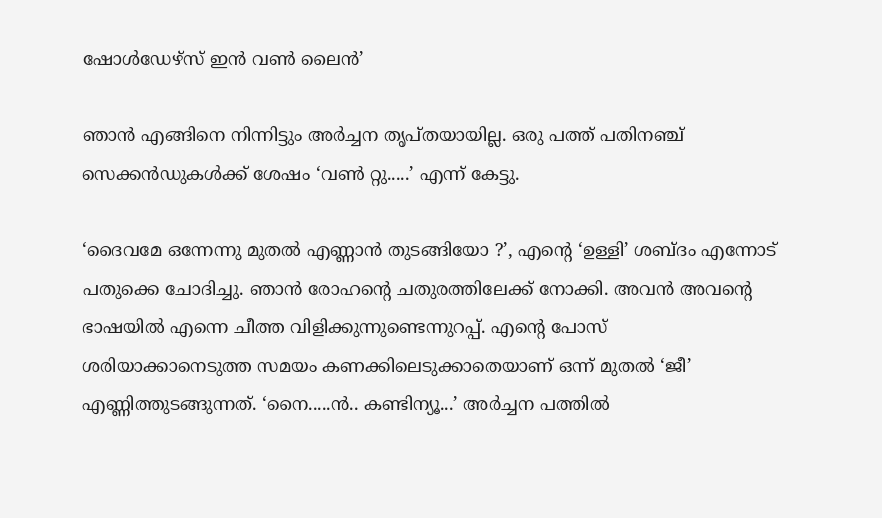ഷോൾഡേഴ്സ് ഇൻ വൺ ലൈൻ’

ഞാന്‍ എങ്ങിനെ നിന്നിട്ടും അർച്ചന തൃപ്തയായില്ല. ഒരു പത്ത് പതിനഞ്ച് സെക്കന്‍ഡുകൾക്ക് ശേഷം ‘വൺ റ്റു.....’ എന്ന് കേട്ടു.

‘ദൈവമേ ഒന്നേന്നു മുതൽ എണ്ണാൻ തുടങ്ങിയോ ?’, എന്റെ ‘ഉള്ളി’ ശബ്ദം എന്നോട് പതുക്കെ ചോദിച്ചു. ഞാൻ രോഹന്റെ ചതുരത്തിലേക്ക് നോക്കി. അവൻ അവന്റെ ഭാഷയിൽ എന്നെ ചീത്ത വിളിക്കുന്നുണ്ടെന്നുറപ്പ്. എന്റെ പോസ് ശരിയാക്കാനെടുത്ത സമയം കണക്കിലെടുക്കാതെയാണ് ഒന്ന് മുതൽ ‘ജീ’ എണ്ണിത്തുടങ്ങുന്നത്. ‘നൈ.....ൻ.. കണ്ടിന്യൂ...’ അർച്ചന പത്തിൽ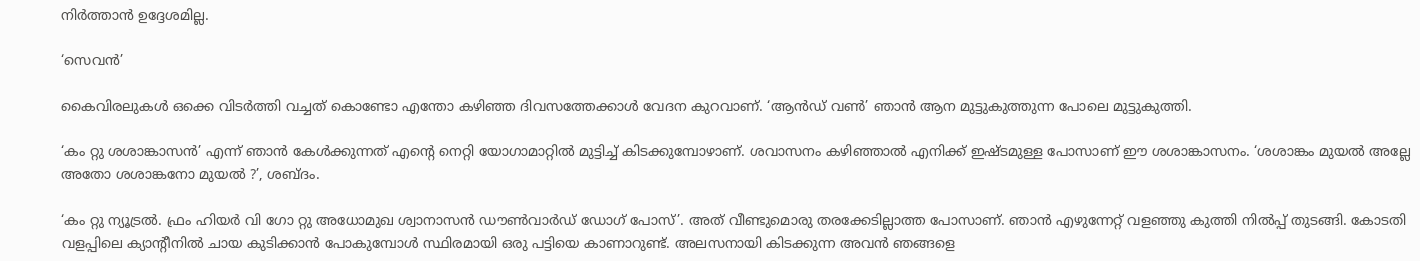നിർത്താൻ ഉദ്ദേശമില്ല.

‘സെവൻ’

കൈവിരലുകൾ ഒക്കെ വിടർത്തി വച്ചത് കൊണ്ടോ എന്തോ കഴിഞ്ഞ ദിവസത്തേക്കാൾ വേദന കുറവാണ്. ‘ആൻഡ് വൺ’ ഞാൻ ആന മുട്ടുകുത്തുന്ന പോലെ മുട്ടുകുത്തി.

‘കം റ്റു ശശാങ്കാസൻ’ എന്ന് ഞാൻ കേൾക്കുന്നത് എന്റെ നെറ്റി യോഗാമാറ്റിൽ മുട്ടിച്ച് കിടക്കുമ്പോഴാണ്. ശവാസനം കഴിഞ്ഞാൽ എനിക്ക് ഇഷ്ടമുള്ള പോസാണ് ഈ ശശാങ്കാസനം. ‘ശശാങ്കം മുയൽ അല്ലേ അതോ ശശാങ്കനോ മുയൽ ?’, ശബ്ദം.

‘കം റ്റു ന്യൂട്രൽ. ഫ്രം ഹിയർ വി ഗോ റ്റു അധോമുഖ ശ്വാനാസൻ ഡൗൺവാർഡ് ഡോഗ് പോസ്’. അത് വീണ്ടുമൊരു തരക്കേടില്ലാത്ത പോസാണ്. ഞാന്‍ എഴുന്നേറ്റ് വളഞ്ഞു കുത്തി നില്‍പ്പ് തുടങ്ങി. കോടതി വളപ്പിലെ ക്യാന്റീനിൽ ചായ കുടിക്കാൻ പോകുമ്പോൾ സ്ഥിരമായി ഒരു പട്ടിയെ കാണാറുണ്ട്. അലസനായി കിടക്കുന്ന അവൻ ഞങ്ങളെ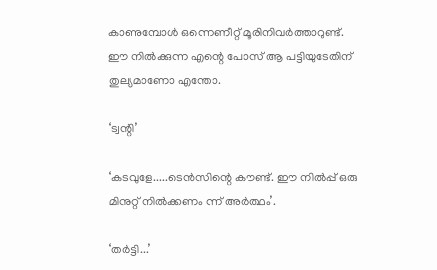കാണുമ്പോൾ ഒന്നെണീറ്റ് മൂരിനിവർത്താറുണ്ട്. ഈ നിൽക്കുന്ന എന്റെ പോസ് ആ പട്ടിയുടേതിന് തുല്യമാണോ എന്തോ.

‘ട്വന്റി’

‘കടവുളേ.....ടെൻസിന്റെ കൗണ്ട്. ഈ നിൽപ്പ് ഒരു മിനുറ്റ് നിൽക്കണം ന്ന് അര്‍ത്ഥം’.

‘തർട്ടി...’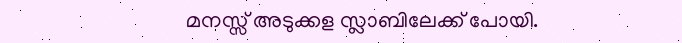മനസ്സ് അടുക്കള സ്ലാബിലേക്ക് പോയി.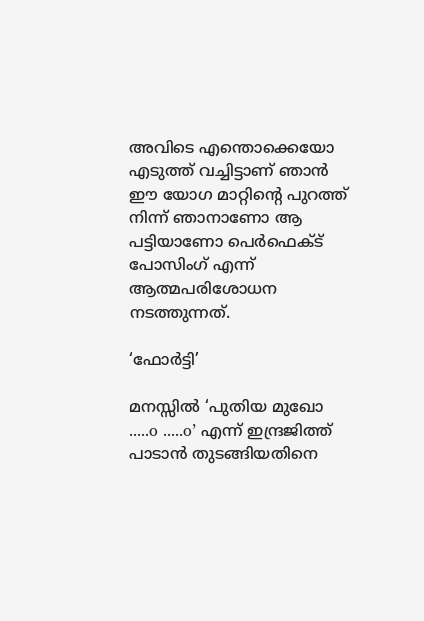അവിടെ എന്തൊക്കെയോ എടുത്ത് വച്ചിട്ടാണ് ഞാൻ ഈ യോഗ മാറ്റിന്റെ പുറത്ത് നിന്ന് ഞാനാണോ ആ പട്ടിയാണോ പെർഫെക്ട് പോസിംഗ് എന്ന് ആത്മപരിശോധന നടത്തുന്നത്.

‘ഫോർട്ടി’

മനസ്സിൽ ‘പുതിയ മുഖോ .....o .....o’ എന്ന് ഇന്ദ്രജിത്ത് പാടാൻ തുടങ്ങിയതിനെ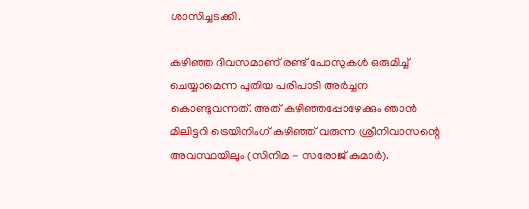ശാസിച്ചടക്കി.

കഴിഞ്ഞ ദിവസമാണ് രണ്ട് പോസുകൾ ഒരുമിച്ച് ചെയ്യാമെന്ന പുതിയ പരിപാടി അർ‍ച്ചന കൊണ്ടുവന്നത്. അത് കഴിഞ്ഞപ്പോഴേക്കും ഞാൻ മിലിട്ടറി ട്രെയിനിംഗ്‌ കഴിഞ്ഞ് വരുന്ന ശ്രീനിവാസന്റെ അവസ്ഥയിലും (സിനിമ - സരോജ് കുമാർ).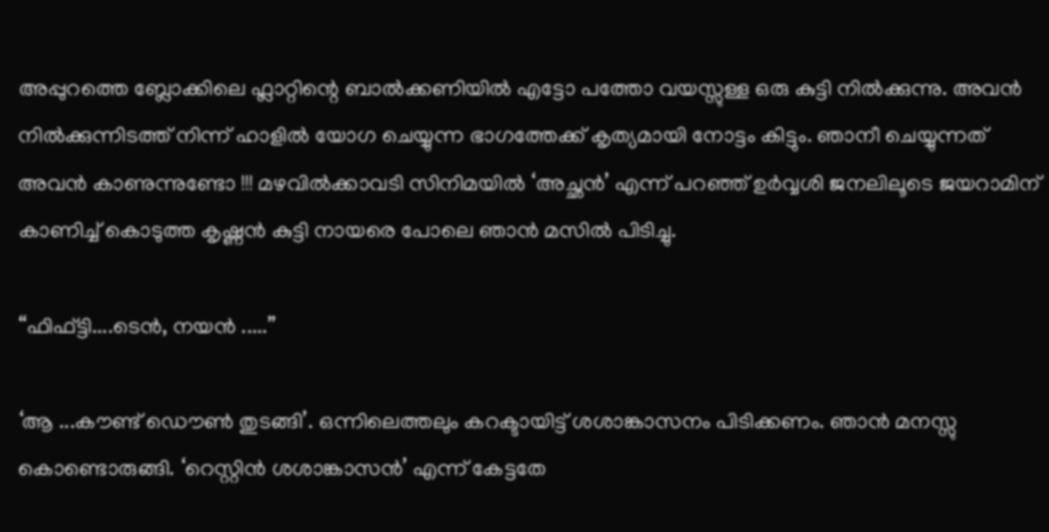അപ്പുറത്തെ ബ്ലോക്കിലെ ഫ്ലാറ്റിന്റെ ബാൽക്കണിയിൽ എട്ടോ പത്തോ വയസ്സുള്ള ഒരു കുട്ടി നില്‍ക്കുന്നു. അവന്‍ നില്‍ക്കുന്നിടത്ത് നിന്ന് ഹാളിൽ യോഗ ചെയ്യുന്ന ഭാഗത്തേക്ക് കൃത്യമായി നോട്ടം കിട്ടും. ഞാനീ ചെയ്യുന്നത് അവന്‍ കാണുന്നുണ്ടോ !!! മഴവിൽക്കാവടി സിനിമയില്‍ ‘അച്ഛൻ’ എന്ന് പറഞ്ഞ് ഉര്‍വ്വശി ജനലിലൂടെ ജയറാമിന് കാണിച്ച് കൊടുത്ത കൃഷ്ണൻ കുട്ടി നായരെ പോലെ ഞാൻ മസിൽ പിടിച്ചു.

“ഫിഫ്ട്ടി....ടെൻ, നയൻ .....”

‘ആ ...കൗണ്ട് ഡൌൺ തുടങ്ങി’. ഒന്നിലെത്തലും കറക്ടായിട്ട് ശശാങ്കാസനം പിടിക്കണം. ഞാന്‍ മനസ്സു കൊണ്ടൊരുങ്ങി. ‘റെസ്റ്റിൻ ശശാങ്കാസൻ’ എന്ന് കേട്ടതേ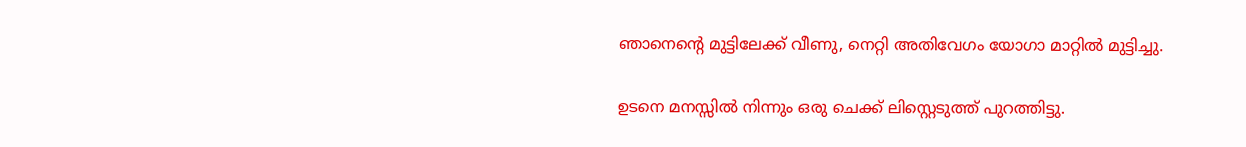ഞാനെന്റെ മുട്ടിലേക്ക് വീണു, നെറ്റി അതിവേഗം യോഗാ മാറ്റിൽ മുട്ടിച്ചു.

ഉടനെ മനസ്സിൽ നിന്നും ഒരു ചെക്ക് ലിസ്റ്റെടുത്ത് പുറത്തിട്ടു.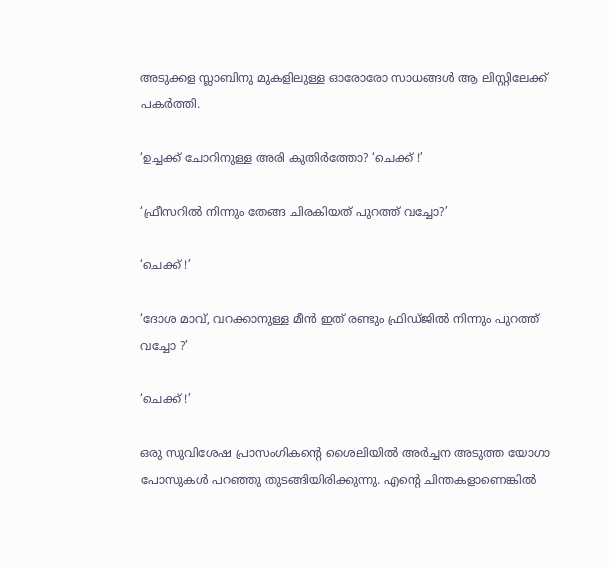അടുക്കള സ്ലാബിനു മുകളിലുള്ള ഓരോരോ സാധങ്ങൾ ആ ലിസ്റ്റിലേക്ക് പകർത്തി.

‘ഉച്ചക്ക് ചോറിനുള്ള അരി കുതിർത്തോ? ‘ചെക്ക് !’

‘ഫ്രീസറിൽ നിന്നും തേങ്ങ ചിരകിയത് പുറത്ത് വച്ചോ?’

‘ചെക്ക് !’

‘ദോശ മാവ്, വറക്കാനുള്ള മീൻ ഇത് രണ്ടും ഫ്രിഡ്ജിൽ നിന്നും പുറത്ത് വച്ചോ ?’

‘ചെക്ക് !’

ഒരു സുവിശേഷ പ്രാസംഗികന്റെ ശൈലിയില്‍ അർച്ചന അടുത്ത യോഗാ പോസുകൾ പറഞ്ഞു തുടങ്ങിയിരിക്കുന്നു. എന്റെ ചിന്തകളാണെങ്കിൽ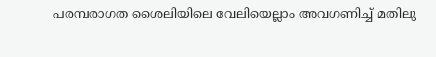പരമ്പരാഗത ശൈലിയിലെ വേലിയെല്ലാം അവഗണിച്ച് മതിലു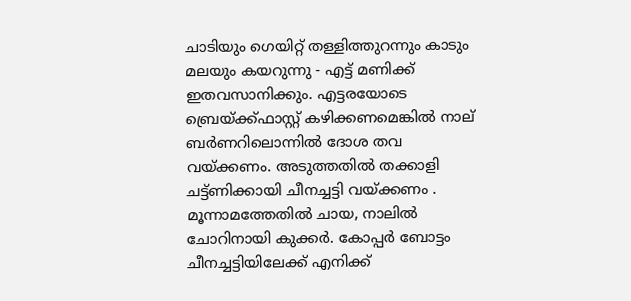ചാടിയും ഗെയിറ്റ് തള്ളിത്തുറന്നും കാടും മലയും കയറുന്നു - എട്ട് മണിക്ക് ഇതവസാനിക്കും. എട്ടരയോടെ ബ്രെയ്ക്ക്ഫാസ്റ്റ്‌ കഴിക്കണമെങ്കിൽ നാല് ബർണറിലൊന്നിൽ ദോശ തവ വയ്ക്കണം. അടുത്തതിൽ തക്കാളി ചട്ട്ണിക്കായി ചീനച്ചട്ടി വയ്ക്കണം . മൂന്നാമത്തേതിൽ ചായ, നാലിൽ ചോറിനായി കുക്കർ. കോപ്പർ ബോട്ടം ചീനച്ചട്ടിയിലേക്ക് എനിക്ക്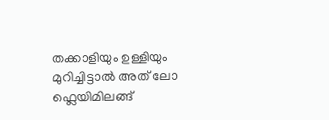തക്കാളിയും ഉള്ളിയും മുറിച്ചിട്ടാൽ അത് ലോ ഫ്ലെയിമിലങ്ങ്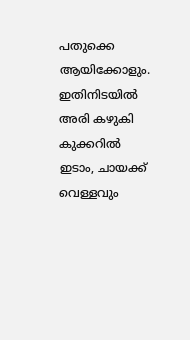പതുക്കെ ആയിക്കോളും. ഇതിനിടയിൽ അരി കഴുകി കുക്കറിൽ ഇടാം, ചായക്ക് വെള്ളവും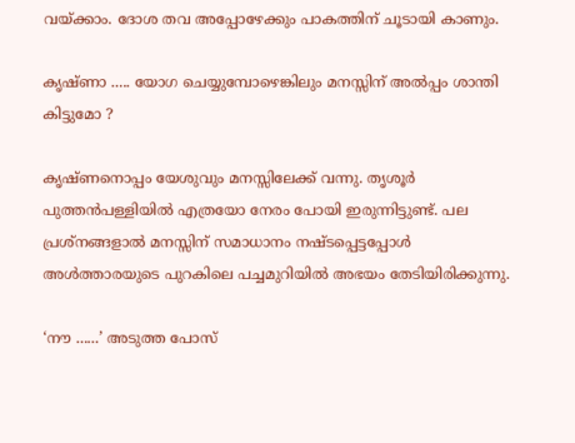വയ്ക്കാം. ദോശ തവ അപ്പോഴേക്കും പാകത്തിന് ചൂടായി കാണും.

കൃഷ്ണാ ..... യോഗ ചെയ്യുമ്പോഴെങ്കിലും മനസ്സിന് അൽപ്പം ശാന്തി കിട്ടുമോ ?

കൃഷ്ണനൊപ്പം യേശുവും മനസ്സിലേക്ക് വന്നു. തൃശൂർ പുത്തൻപള്ളിയിൽ എത്രയോ നേരം പോയി ഇരുന്നിട്ടുണ്ട്. പല പ്രശ്നങ്ങളാൽ മനസ്സിന് സമാധാനം നഷ്ടപ്പെട്ടപ്പോൾ അൾത്താരയുടെ പുറകിലെ പച്ചമുറിയിൽ അഭയം തേടിയിരിക്കുന്നു.

‘നൗ ......’ അടുത്ത പോസ്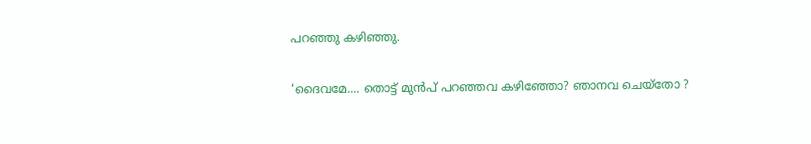പറഞ്ഞു കഴിഞ്ഞു.

‘ദൈവമേ.... തൊട്ട് മുന്‍പ് പറഞ്ഞവ കഴിഞ്ഞോ? ഞാനവ ചെയ്തോ ?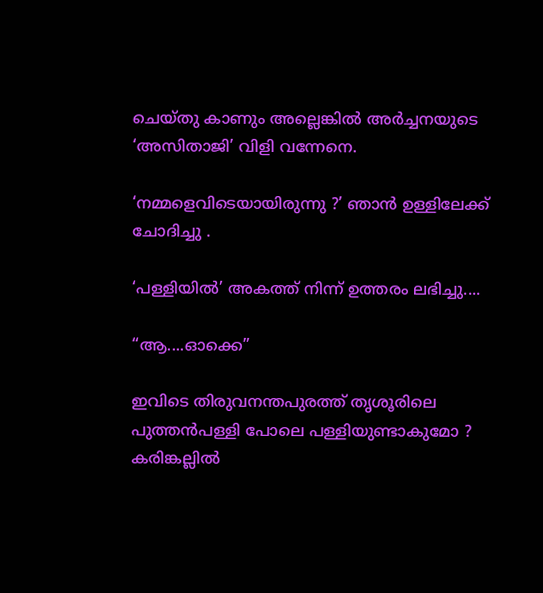ചെയ്തു കാണും അല്ലെങ്കിൽ അർച്ചനയുടെ ‘അസിതാജി’ വിളി വന്നേനെ.

‘നമ്മളെവിടെയായിരുന്നു ?’ ഞാൻ ഉള്ളിലേക്ക് ചോദിച്ചു .

‘പള്ളിയിൽ’ അകത്ത് നിന്ന് ഉത്തരം ലഭിച്ചു....

“ആ....ഓക്കെ”

ഇവിടെ തിരുവനന്തപുരത്ത് തൃശൂരിലെ പുത്തൻപള്ളി പോലെ പള്ളിയുണ്ടാകുമോ ? കരിങ്കല്ലിൽ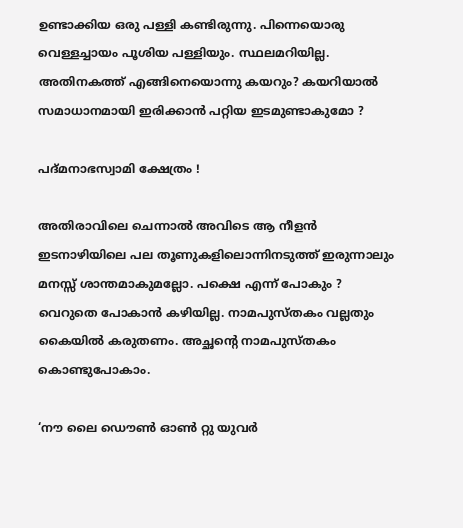ഉണ്ടാക്കിയ ഒരു പള്ളി കണ്ടിരുന്നു. പിന്നെയൊരു വെള്ളച്ചായം പൂശിയ പള്ളിയും. സ്ഥലമറിയില്ല. അതിനകത്ത് എങ്ങിനെയൊന്നു കയറും? കയറിയാൽ സമാധാനമായി ഇരിക്കാൻ പറ്റിയ ഇടമുണ്ടാകുമോ ?

പദ്‌മനാഭസ്വാമി ക്ഷേത്രം !

അതിരാവിലെ ചെന്നാൽ അവിടെ ആ നീളൻ ഇടനാഴിയിലെ പല തൂണുകളിലൊന്നിനടുത്ത് ഇരുന്നാലും മനസ്സ് ശാന്തമാകുമല്ലോ. പക്ഷെ എന്ന് പോകും ? വെറുതെ പോകാൻ കഴിയില്ല. നാമപുസ്തകം വല്ലതും കൈയിൽ കരുതണം. അച്ഛന്റെ നാമപുസ്തകം കൊണ്ടുപോകാം.

‘നൗ ലൈ ഡൌൺ ഓൺ റ്റു യുവർ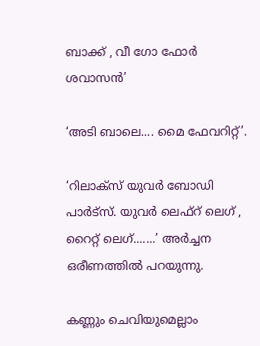ബാക്ക് , വീ ഗോ ഫോർ ശവാസൻ’

‘അടി ബാലെ.... മൈ ഫേവറിറ്റ്’.

‘റിലാക്സ് യുവർ ബോഡി പാർട്സ്. യുവർ ലെഫ്റ് ലെഗ് , റൈറ്റ് ലെഗ്.......’ അര്‍ച്ചന ഒരീണത്തിൽ പറയുന്നു.

കണ്ണും ചെവിയുമെല്ലാം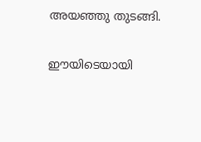അയഞ്ഞു തുടങ്ങി.

ഈയിടെയായി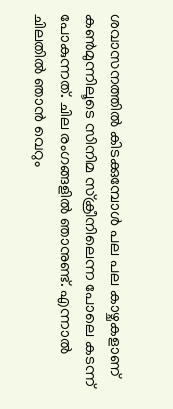ശവാസനത്തിൽ കിടക്കുമ്പോൾ പല പല കാഴ്ചകളാണ് കൺമുന്നിലൂടെ സിനിമ സ്‌ക്രീനിലെന്ന പോലെ കടന്ന് പോകുന്നത്. ചില രംഗങ്ങളിൽ ഞാനുണ്ട്. എന്നാൽ ചിലതിൽ ഞാൻ വെറും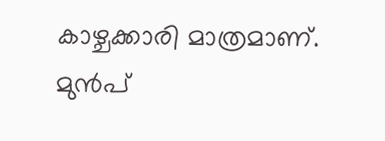കാഴ്ചക്കാരി മാത്രമാണ്. മുൻപ്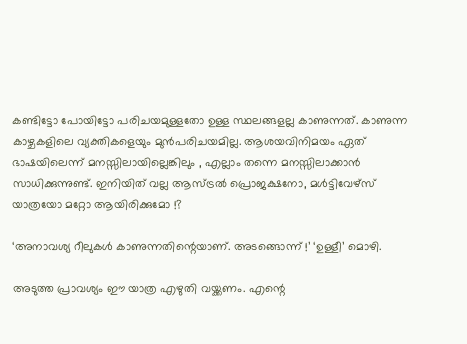കണ്ടിട്ടോ പോയിട്ടോ പരിചയമുള്ളതോ ഉള്ള സ്ഥലങ്ങളല്ല കാണുന്നത്. കാണുന്ന കാഴ്ചകളിലെ വ്യക്തികളെയും മുൻപരിചയമില്ല. ആശയവിനിമയം ഏത് ഭാഷയിലെന്ന് മനസ്സിലായില്ലെങ്കിലും , എല്ലാം തന്നെ മനസ്സിലാക്കാൻ സാധിക്കുന്നുണ്ട്. ഇനിയിത് വല്ല ആസ്ട്രൽ പ്രൊജക്ഷനോ, മൾട്ടിവേഴ്സ് യാത്രയോ മറ്റോ ആയിരിക്കുമോ !?

‘അനാവശ്യ റീലുകൾ കാണുന്നതിന്റെയാണ്. അടങ്ങൊന്ന് !’ ‘ഉള്ളീ’ മൊഴി.

അടുത്ത പ്രാവശ്യം ഈ യാത്ര എഴുതി വയ്ക്കണം. എന്റെ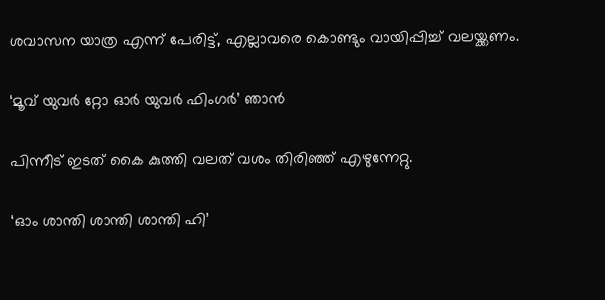ശവാസന യാത്ര എന്ന് പേരിട്ട്, എല്ലാവരെ കൊണ്ടും വായിപ്പിച്ച് വലയ്ക്കണം.

‘മൂവ് യുവർ റ്റോ ഓർ യുവർ ഫിംഗർ’ ഞാന്‍

പിന്നീട് ഇടത് കൈ കുത്തി വലത് വശം തിരിഞ്ഞ് എഴുന്നേറ്റു.

‘ഓം ശാന്തി ശാന്തി ശാന്തി ഹി’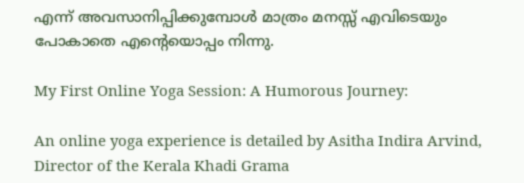എന്ന് അവസാനിപ്പിക്കുമ്പോൾ മാത്രം മനസ്സ് എവിടെയും പോകാതെ എന്റെയൊപ്പം നിന്നു.

My First Online Yoga Session: A Humorous Journey:

An online yoga experience is detailed by Asitha Indira Arvind, Director of the Kerala Khadi Grama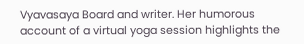Vyavasaya Board and writer. Her humorous account of a virtual yoga session highlights the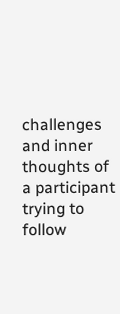challenges and inner thoughts of a participant trying to follow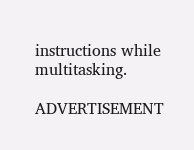instructions while multitasking.

ADVERTISEMENT